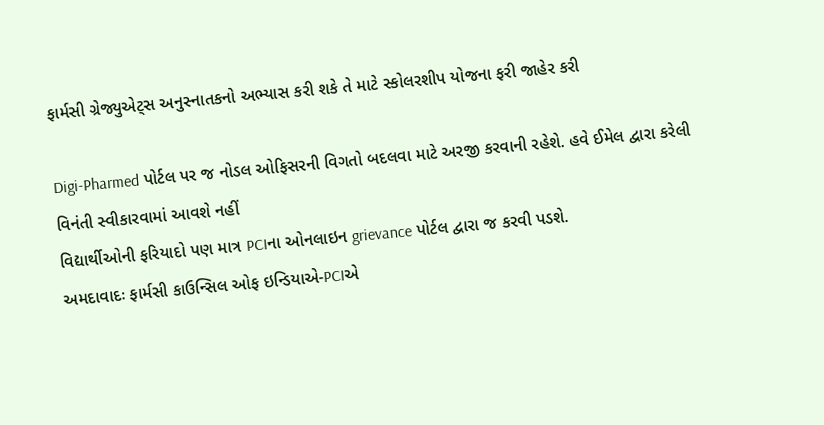ફાર્મસી ગ્રેજ્યુએટ્સ અનુસ્નાતકનો અભ્યાસ કરી શકે તે માટે સ્કોલરશીપ યોજના ફરી જાહેર કરી

Digi-Pharmed પોર્ટલ પર જ નોડલ ઓફિસરની વિગતો બદલવા માટે અરજી કરવાની રહેશે. હવે ઈમેલ દ્વારા કરેલી વિનંતી સ્વીકારવામાં આવશે નહીં
વિદ્યાર્થીઓની ફરિયાદો પણ માત્ર PCIના ઓનલાઇન grievance પોર્ટલ દ્વારા જ કરવી પડશે.
અમદાવાદઃ ફાર્મસી કાઉન્સિલ ઓફ ઇન્ડિયાએ-PCIએ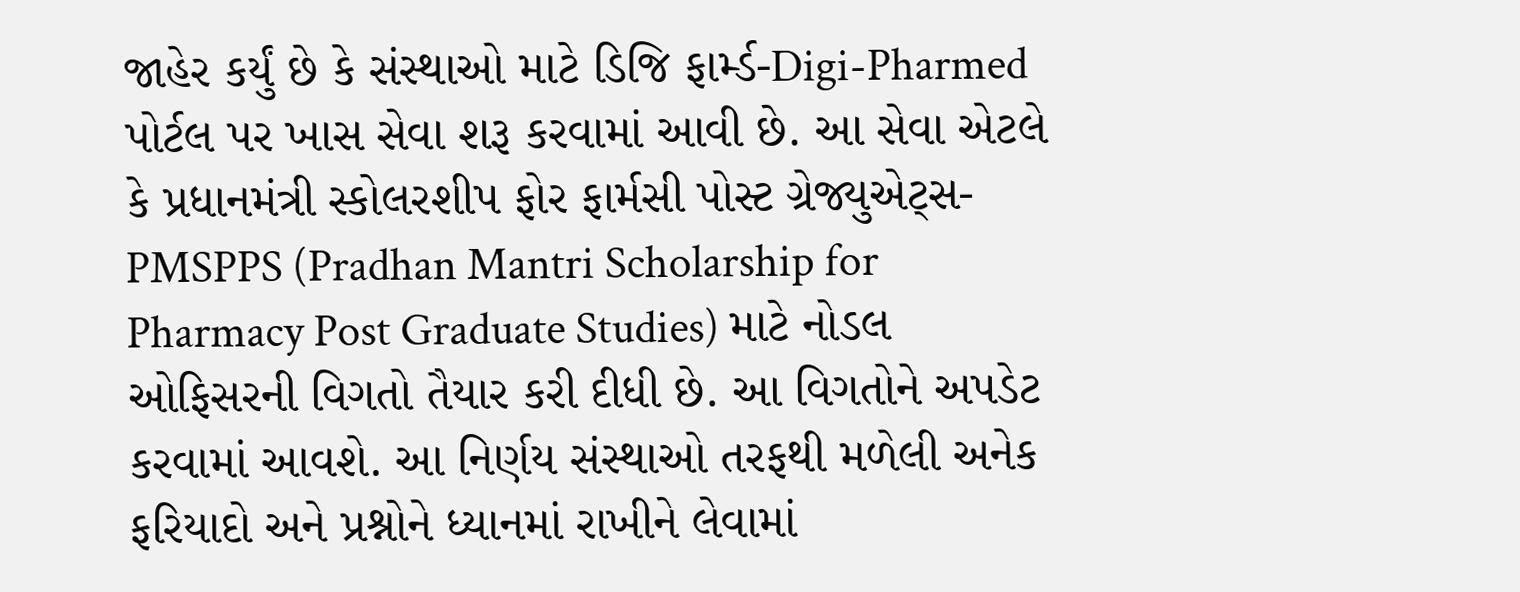જાહેર કર્યું છે કે સંસ્થાઓ માટે ડિજિ ફાર્મ્ડ-Digi-Pharmed પોર્ટલ પર ખાસ સેવા શરૂ કરવામાં આવી છે. આ સેવા એટલે કે પ્રધાનમંત્રી સ્કોલરશીપ ફોર ફાર્મસી પોસ્ટ ગ્રેજ્યુએટ્સ-PMSPPS (Pradhan Mantri Scholarship for Pharmacy Post Graduate Studies) માટે નોડલ ઓફિસરની વિગતો તૈયાર કરી દીધી છે. આ વિગતોને અપડેટ કરવામાં આવશે. આ નિર્ણય સંસ્થાઓ તરફથી મળેલી અનેક ફરિયાદો અને પ્રશ્નોને ધ્યાનમાં રાખીને લેવામાં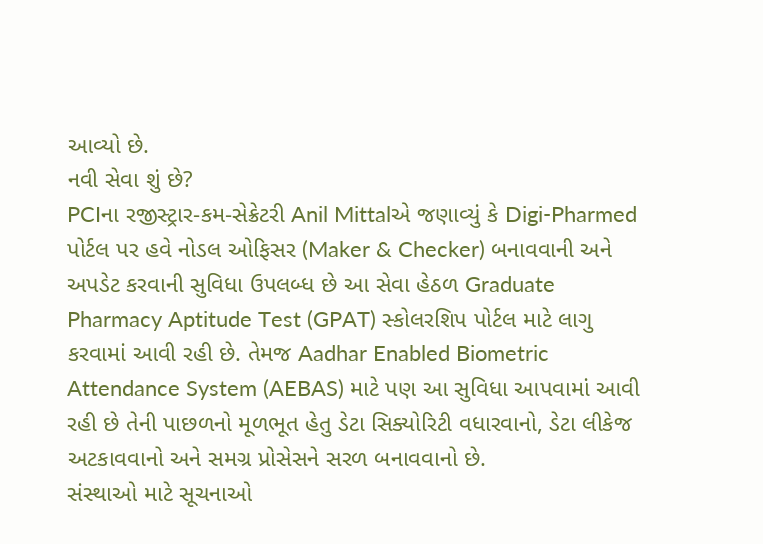આવ્યો છે.
નવી સેવા શું છે?
PCIના રજીસ્ટ્રાર-કમ-સેક્રેટરી Anil Mittalએ જણાવ્યું કે Digi-Pharmed પોર્ટલ પર હવે નોડલ ઓફિસર (Maker & Checker) બનાવવાની અને અપડેટ કરવાની સુવિધા ઉપલબ્ધ છે આ સેવા હેઠળ Graduate Pharmacy Aptitude Test (GPAT) સ્કોલરશિપ પોર્ટલ માટે લાગુ કરવામાં આવી રહી છે. તેમજ Aadhar Enabled Biometric Attendance System (AEBAS) માટે પણ આ સુવિધા આપવામાં આવી રહી છે તેની પાછળનો મૂળભૂત હેતુ ડેટા સિક્યોરિટી વધારવાનો, ડેટા લીકેજ અટકાવવાનો અને સમગ્ર પ્રોસેસને સરળ બનાવવાનો છે.
સંસ્થાઓ માટે સૂચનાઓ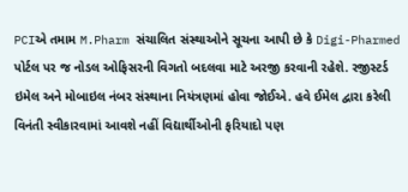PCIએ તમામ M.Pharm સંચાલિત સંસ્થાઓને સૂચના આપી છે કે Digi-Pharmed પોર્ટલ પર જ નોડલ ઓફિસરની વિગતો બદલવા માટે અરજી કરવાની રહેશે. રજીસ્ટર્ડ ઇમેલ અને મોબાઇલ નંબર સંસ્થાના નિયંત્રણમાં હોવા જોઈએ. હવે ઈમેલ દ્વારા કરેલી વિનંતી સ્વીકારવામાં આવશે નહીં વિદ્યાર્થીઓની ફરિયાદો પણ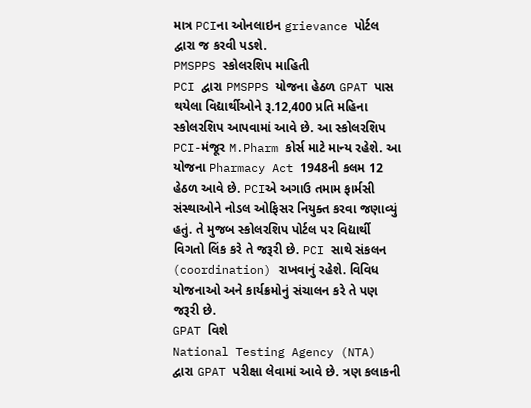માત્ર PCIના ઓનલાઇન grievance પોર્ટલ દ્વારા જ કરવી પડશે.
PMSPPS સ્કોલરશિપ માહિતી
PCI દ્વારા PMSPPS યોજના હેઠળ GPAT પાસ થયેલા વિદ્યાર્થીઓને રૂ.12,400 પ્રતિ મહિના સ્કોલરશિપ આપવામાં આવે છે. આ સ્કોલરશિપ PCI-મંજૂર M.Pharm કોર્સ માટે માન્ય રહેશે. આ યોજના Pharmacy Act 1948ની કલમ 12 હેઠળ આવે છે. PCIએ અગાઉ તમામ ફાર્મસી સંસ્થાઓને નોડલ ઓફિસર નિયુક્ત કરવા જણાવ્યું હતું. તે મુજબ સ્કોલરશિપ પોર્ટલ પર વિદ્યાર્થી વિગતો લિંક કરે તે જરૂરી છે. PCI સાથે સંકલન (coordination) રાખવાનું રહેશે. વિવિધ યોજનાઓ અને કાર્યક્રમોનું સંચાલન કરે તે પણ જરૂરી છે.
GPAT વિશે
National Testing Agency (NTA) દ્વારા GPAT પરીક્ષા લેવામાં આવે છે. ત્રણ કલાકની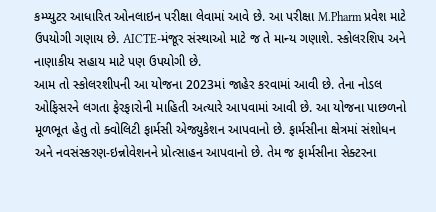કમ્પ્યુટર આધારિત ઓનલાઇન પરીક્ષા લેવામાં આવે છે. આ પરીક્ષા M.Pharm પ્રવેશ માટે ઉપયોગી ગણાય છે. AICTE-મંજૂર સંસ્થાઓ માટે જ તે માન્ય ગણાશે. સ્કોલરશિપ અને નાણાકીય સહાય માટે પણ ઉપયોગી છે.
આમ તો સ્કોલરશીપની આ યોજના 2023માં જાહેર કરવામાં આવી છે. તેના નોડલ ઓફિસરને લગતા ફેરફારોની માહિતી અત્યારે આપવામાં આવી છે. આ યોજના પાછળનો મૂળભૂત હેતુ તો ક્વોલિટી ફાર્મસી એજ્યુકેશન આપવાનો છે. ફાર્મસીના ક્ષેત્રમાં સંશોધન અને નવસંસ્કરણ-ઇન્નોવેશનને પ્રોત્સાહન આપવાનો છે. તેમ જ ફાર્મસીના સેક્ટરના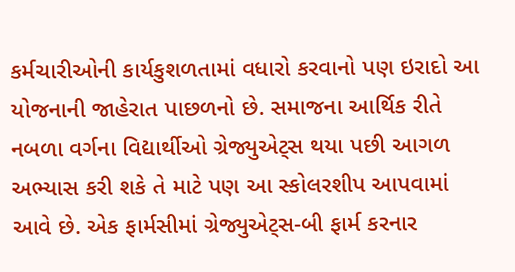કર્મચારીઓની કાર્યકુશળતામાં વધારો કરવાનો પણ ઇરાદો આ યોજનાની જાહેરાત પાછળનો છે. સમાજના આર્થિક રીતે નબળા વર્ગના વિદ્યાર્થીઓ ગ્રેજ્યુએટ્સ થયા પછી આગળ અભ્યાસ કરી શકે તે માટે પણ આ સ્કોલરશીપ આપવામાં આવે છે. એક ફાર્મસીમાં ગ્રેજ્યુએટ્સ-બી ફાર્મ કરનાર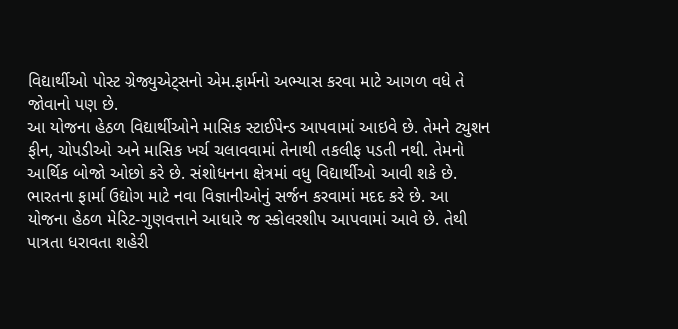વિદ્યાર્થીઓ પોસ્ટ ગ્રેજ્યુએટ્સનો એમ.ફાર્મનો અભ્યાસ કરવા માટે આગળ વધે તે જોવાનો પણ છે.
આ યોજના હેઠળ વિદ્યાર્થીઓને માસિક સ્ટાઈપેન્ડ આપવામાં આઇવે છે. તેમને ટ્યુશન ફીન, ચોપડીઓ અને માસિક ખર્ચ ચલાવવામાં તેનાથી તકલીફ પડતી નથી. તેમનો આર્થિક બોજો ઓછો કરે છે. સંશોધનના ક્ષેત્રમાં વધુ વિદ્યાર્થીઓ આવી શકે છે. ભારતના ફાર્મા ઉદ્યોગ માટે નવા વિજ્ઞાનીઓનું સર્જન કરવામાં મદદ કરે છે. આ યોજના હેઠળ મેરિટ-ગુણવત્તાને આધારે જ સ્કોલરશીપ આપવામાં આવે છે. તેથી પાત્રતા ધરાવતા શહેરી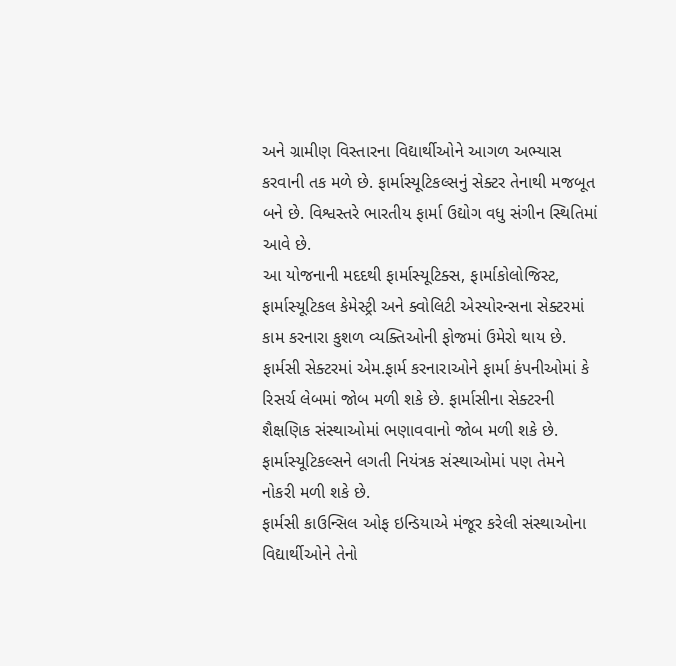અને ગ્રામીણ વિસ્તારના વિદ્યાર્થીઓને આગળ અભ્યાસ કરવાની તક મળે છે. ફાર્માસ્યૂટિકલ્સનું સેક્ટર તેનાથી મજબૂત બને છે. વિશ્વસ્તરે ભારતીય ફાર્મા ઉદ્યોગ વધુ સંગીન સ્થિતિમાં આવે છે.
આ યોજનાની મદદથી ફાર્માસ્યૂટિક્સ, ફાર્માકોલોજિસ્ટ, ફાર્માસ્યૂટિકલ કેમેસ્ટ્રી અને ક્વોલિટી એસ્યોરન્સના સેક્ટરમાં કામ કરનારા કુશળ વ્યક્તિઓની ફોજમાં ઉમેરો થાય છે. ફાર્મસી સેક્ટરમાં એમ.ફાર્મ કરનારાઓને ફાર્મા કંપનીઓમાં કે રિસર્ચ લેબમાં જોબ મળી શકે છે. ફાર્માસીના સેક્ટરની શૈક્ષણિક સંસ્થાઓમાં ભણાવવાનો જોબ મળી શકે છે. ફાર્માસ્યૂટિકલ્સને લગતી નિયંત્રક સંસ્થાઓમાં પણ તેમને નોકરી મળી શકે છે.
ફાર્મસી કાઉન્સિલ ઓફ ઇન્ડિયાએ મંજૂર કરેલી સંસ્થાઓના વિદ્યાર્થીઓને તેનો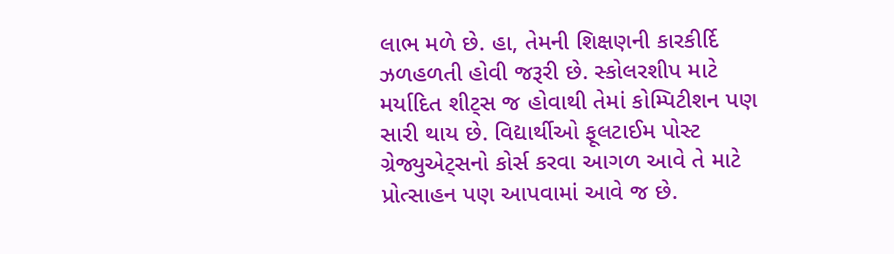લાભ મળે છે. હા, તેમની શિક્ષણની કારકીર્દિ ઝળહળતી હોવી જરૂરી છે. સ્કોલરશીપ માટે મર્યાદિત શીટ્સ જ હોવાથી તેમાં કોમ્પિટીશન પણ સારી થાય છે. વિદ્યાર્થીઓ ફૂલટાઈમ પોસ્ટ ગ્રેજ્યુએટ્સનો કોર્સ કરવા આગળ આવે તે માટે પ્રોત્સાહન પણ આપવામાં આવે જ છે.